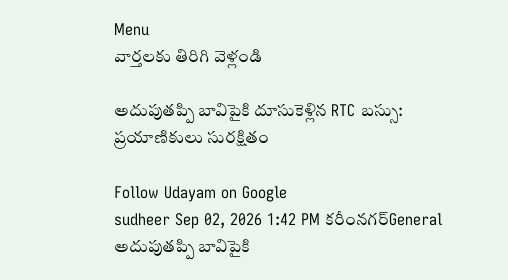Menu
వార్తలకు తిరిగి వెళ్లండి

అదుపుతప్పి బావిపైకి దూసుకెళ్లిన RTC బస్సు: ప్రయాణికులు సురక్షితం

Follow Udayam on Google
sudheer Sep 02, 2026 1:42 PM కరీంనగర్General
అదుపుతప్పి బావిపైకి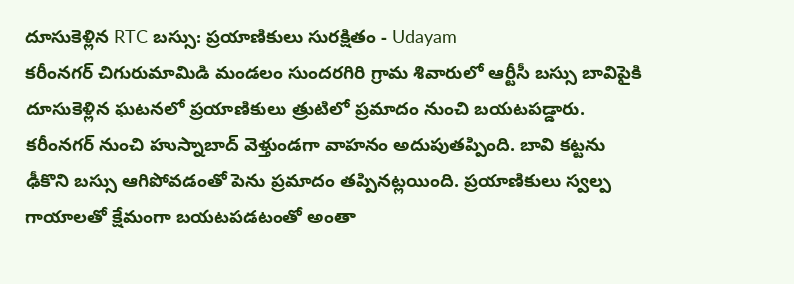దూసుకెళ్లిన RTC బస్సు: ప్రయాణికులు సురక్షితం - Udayam
కరీంనగర్ చిగురుమామిడి మండలం సుందరగిరి గ్రామ శివారులో ఆర్టీసీ బస్సు బావిపైకి దూసుకెళ్లిన ఘటనలో ప్రయాణికులు త్రుటిలో ప్రమాదం నుంచి బయటపడ్డారు. కరీంనగర్ నుంచి హుస్నాబాద్ వెళ్తుండగా వాహనం అదుపుతప్పింది. బావి కట్టను ఢీకొని బస్సు ఆగిపోవడంతో పెను ప్రమాదం తప్పినట్లయింది. ప్రయాణికులు స్వల్ప గాయాలతో క్షేమంగా బయటపడటంతో అంతా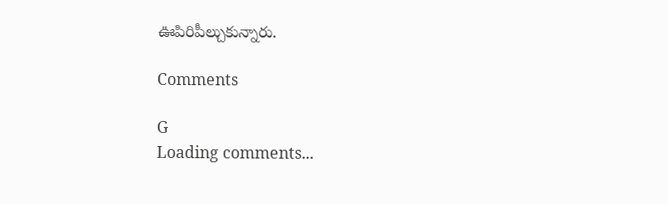ఊపిరిపీల్చుకున్నారు.

Comments

G
Loading comments...